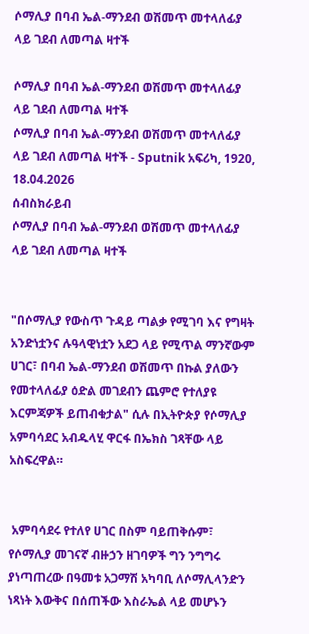ሶማሊያ በባብ ኤል-ማንደብ ወሽመጥ መተላለፊያ ላይ ገደብ ለመጣል ዛተች

ሶማሊያ በባብ ኤል-ማንደብ ወሽመጥ መተላለፊያ ላይ ገደብ ለመጣል ዛተች
ሶማሊያ በባብ ኤል-ማንደብ ወሽመጥ መተላለፊያ ላይ ገደብ ለመጣል ዛተች - Sputnik አፍሪካ, 1920, 18.04.2026
ሰብስክራይብ
ሶማሊያ በባብ ኤል-ማንደብ ወሽመጥ መተላለፊያ ላይ ገደብ ለመጣል ዛተች


"በሶማሊያ የውስጥ ጉዳይ ጣልቃ የሚገባ እና የግዛት አንድነቷንና ሉዓላዊነቷን አደጋ ላይ የሚጥል ማንኛውም ሀገር፣ በባብ ኤል-ማንደብ ወሽመጥ በኩል ያለውን የመተላለፊያ ዕድል መገደብን ጨምሮ የተለያዩ እርምጃዎች ይጠብቁታል" ሲሉ በኢትዮጵያ የሶማሊያ አምባሳደር አብዱላሂ ዋርፋ በኤክስ ገጻቸው ላይ አስፍረዋል።


 አምባሳደሩ የተለየ ሀገር በስም ባይጠቅሱም፣ የሶማሊያ መገናኛ ብዙኃን ዘገባዎች ግን ንግግሩ ያነጣጠረው በዓመቱ አጋማሽ አካባቢ ለሶማሊላንድን ነጻነት እውቅና በሰጠችው እስራኤል ላይ መሆኑን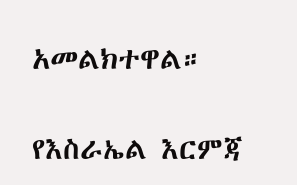አመልክተዋል።

የእስራኤል እርምጃ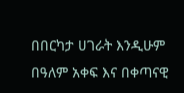በበርካታ ሀገራት እንዲሁም በዓለም አቀፍ እና በቀጣናዊ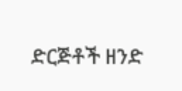ድርጅቶች ዘንድ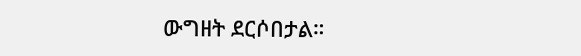ውግዘት ደርሶበታል።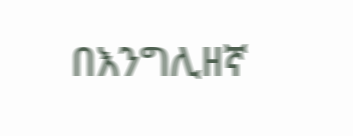በእንግሊዘኛ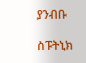ያንብቡ

ስፑትኒክ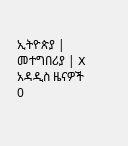ኢትዮጵያ | መተግበሪያ | X
አዳዲስ ዜናዎች
0